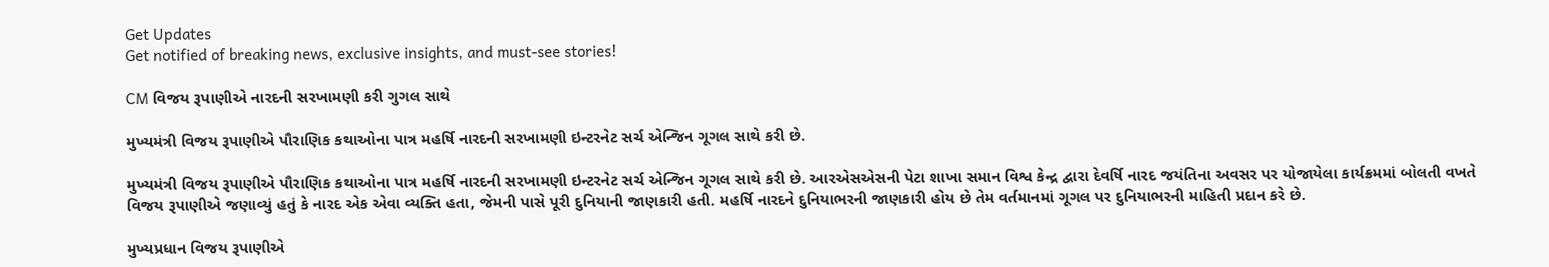Get Updates
Get notified of breaking news, exclusive insights, and must-see stories!

CM વિજય રૂપાણીએ નારદની સરખામણી કરી ગુગલ સાથે

મુખ્યમંત્રી વિજય રૂપાણીએ પૌરાણિક કથાઓના પાત્ર મહર્ષિ નારદની સરખામણી ઇન્ટરનેટ સર્ચ એન્જિન ગૂગલ સાથે કરી છે.

મુખ્યમંત્રી વિજય રૂપાણીએ પૌરાણિક કથાઓના પાત્ર મહર્ષિ નારદની સરખામણી ઇન્ટરનેટ સર્ચ એન્જિન ગૂગલ સાથે કરી છે. આરએસએસની પેટા શાખા સમાન વિશ્વ કેન્દ્ર દ્વારા દેવર્ષિ નારદ જયંતિના અવસર પર યોજાયેલા કાર્યક્રમમાં બોલતી વખતે વિજય રૂપાણીએ જણાવ્યું હતું કે નારદ એક એવા વ્યક્તિ હતા, જેમની પાસે પૂરી દુનિયાની જાણકારી હતી. મહર્ષિ નારદને દુનિયાભરની જાણકારી હોય છે તેમ વર્તમાનમાં ગૂગલ પર દુનિયાભરની માહિતી પ્રદાન કરે છે.

મુખ્યપ્રધાન વિજય રૂપાણીએ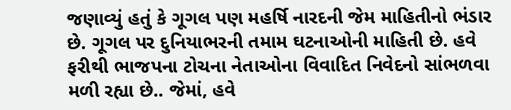જણાવ્યું હતું કે ગૂગલ પણ મહર્ષિ નારદની જેમ માહિતીનો ભંડાર છે. ગૂગલ પર દુનિયાભરની તમામ ઘટનાઓની માહિતી છે. હવે ફરીથી ભાજપના ટોચના નેતાઓના વિવાદિત નિવેદનો સાંભળવા મળી રહ્યા છે.. જેમાં, હવે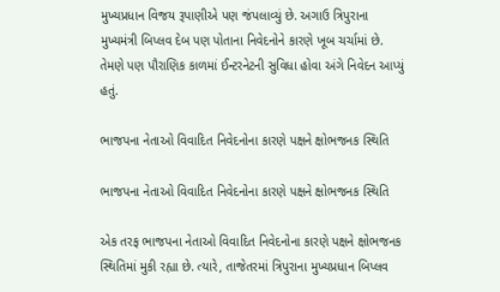મુખ્યપ્રધાન વિજય રૂપાણીએ પણ જંપલાવ્યું છે. અગાઉ ત્રિપુરાના મુખ્યમંત્રી બિપ્લવ દેબ પણ પોતાના નિવેદનોને કારણે ખૂબ ચર્ચામાં છે. તેમણે પણ પૌરાણિક કાળમાં ઈન્ટરનેટની સુવિધા હોવા અંગે નિવેદન આપ્યું હતું.

ભાજપના નેતાઓ વિવાદિત નિવેદનોના કારણે પક્ષને ક્ષોભજનક સ્થિતિ

ભાજપના નેતાઓ વિવાદિત નિવેદનોના કારણે પક્ષને ક્ષોભજનક સ્થિતિ

એક તરફ ભાજપના નેતાઓ વિવાદિત નિવેદનોના કારણે પક્ષને ક્ષોભજનક સ્થિતિમાં મુકી રહ્યા છે. ત્યારે, તાજેતરમાં ત્રિપુરાના મુખ્યપ્રધાન બિપ્લવ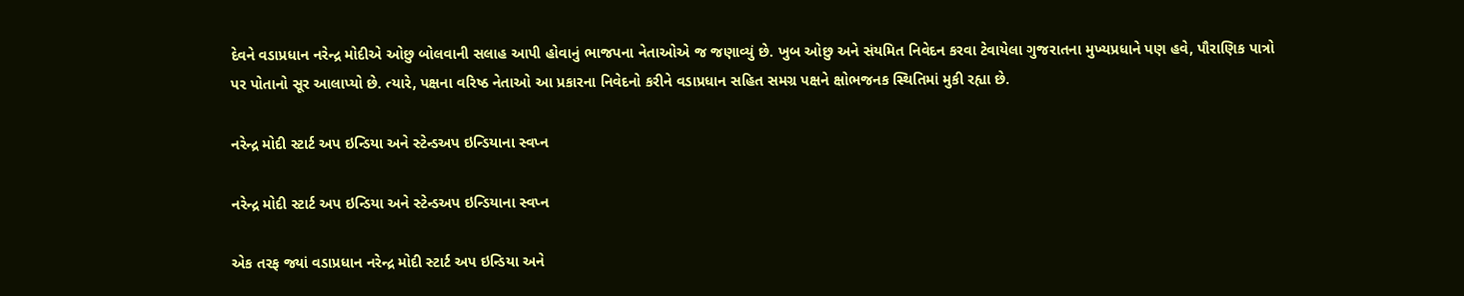દેવને વડાપ્રધાન નરેન્દ્ર મોદીએ ઓછુ બોલવાની સલાહ આપી હોવાનું ભાજપના નેતાઓએ જ જણાવ્યું છે. ખુબ ઓછુ અને સંયમિત નિવેદન કરવા ટેવાયેલા ગુજરાતના મુખ્યપ્રધાને પણ હવે, પૌરાણિક પાત્રો પર પોતાનો સૂર આલાપ્યો છે. ત્યારે, પક્ષના વરિષ્ઠ નેતાઓ આ પ્રકારના નિવેદનો કરીને વડાપ્રધાન સહિત સમગ્ર પક્ષને ક્ષોભજનક સ્થિતિમાં મુકી રહ્યા છે.

નરેન્દ્ર મોદી સ્ટાર્ટ અપ ઇન્ડિયા અને સ્ટેન્ડઅપ ઇન્ડિયાના સ્વપ્ન

નરેન્દ્ર મોદી સ્ટાર્ટ અપ ઇન્ડિયા અને સ્ટેન્ડઅપ ઇન્ડિયાના સ્વપ્ન

એક તરફ જ્યાં વડાપ્રધાન નરેન્દ્ર મોદી સ્ટાર્ટ અપ ઇન્ડિયા અને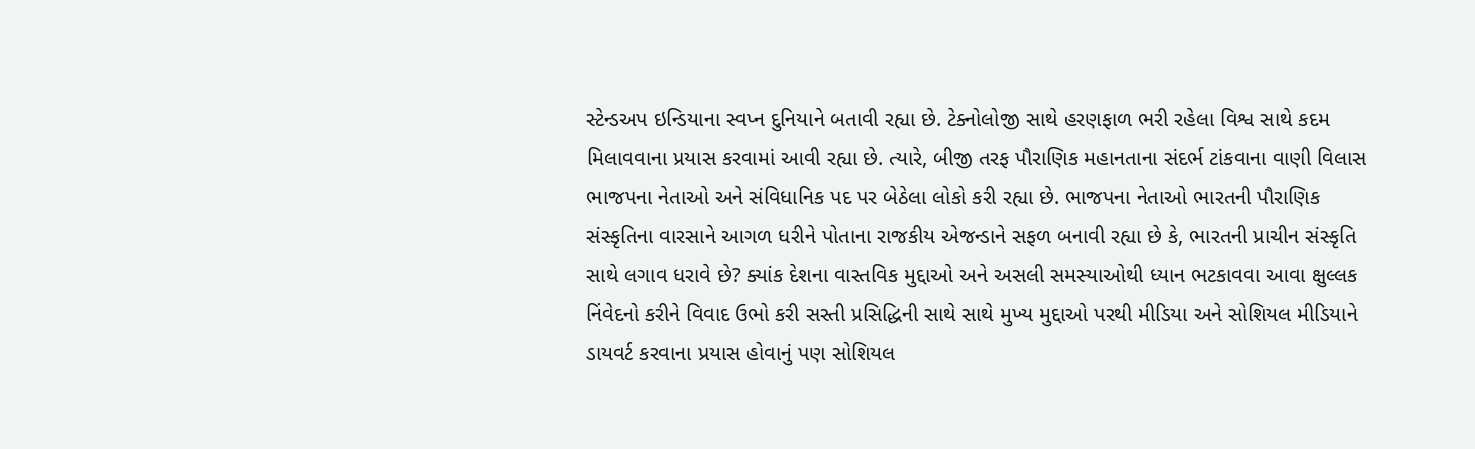સ્ટેન્ડઅપ ઇન્ડિયાના સ્વપ્ન દુનિયાને બતાવી રહ્યા છે. ટેક્નોલોજી સાથે હરણફાળ ભરી રહેલા વિશ્વ સાથે કદમ મિલાવવાના પ્રયાસ કરવામાં આવી રહ્યા છે. ત્યારે, બીજી તરફ પૌરાણિક મહાનતાના સંદર્ભ ટાંકવાના વાણી વિલાસ ભાજપના નેતાઓ અને સંવિધાનિક પદ પર બેઠેલા લોકો કરી રહ્યા છે. ભાજપના નેતાઓ ભારતની પૌરાણિક સંસ્કૃતિના વારસાને આગળ ધરીને પોતાના રાજકીય એજન્ડાને સફળ બનાવી રહ્યા છે કે, ભારતની પ્રાચીન સંસ્કૃતિ સાથે લગાવ ધરાવે છે? ક્યાંક દેશના વાસ્તવિક મુદ્દાઓ અને અસલી સમસ્યાઓથી ધ્યાન ભટકાવવા આવા ક્ષુલ્લક નિંવેદનો કરીને વિવાદ ઉભો કરી સસ્તી પ્રસિદ્ધિની સાથે સાથે મુખ્ય મુદ્દાઓ પરથી મીડિયા અને સોશિયલ મીડિયાને ડાયવર્ટ કરવાના પ્રયાસ હોવાનું પણ સોશિયલ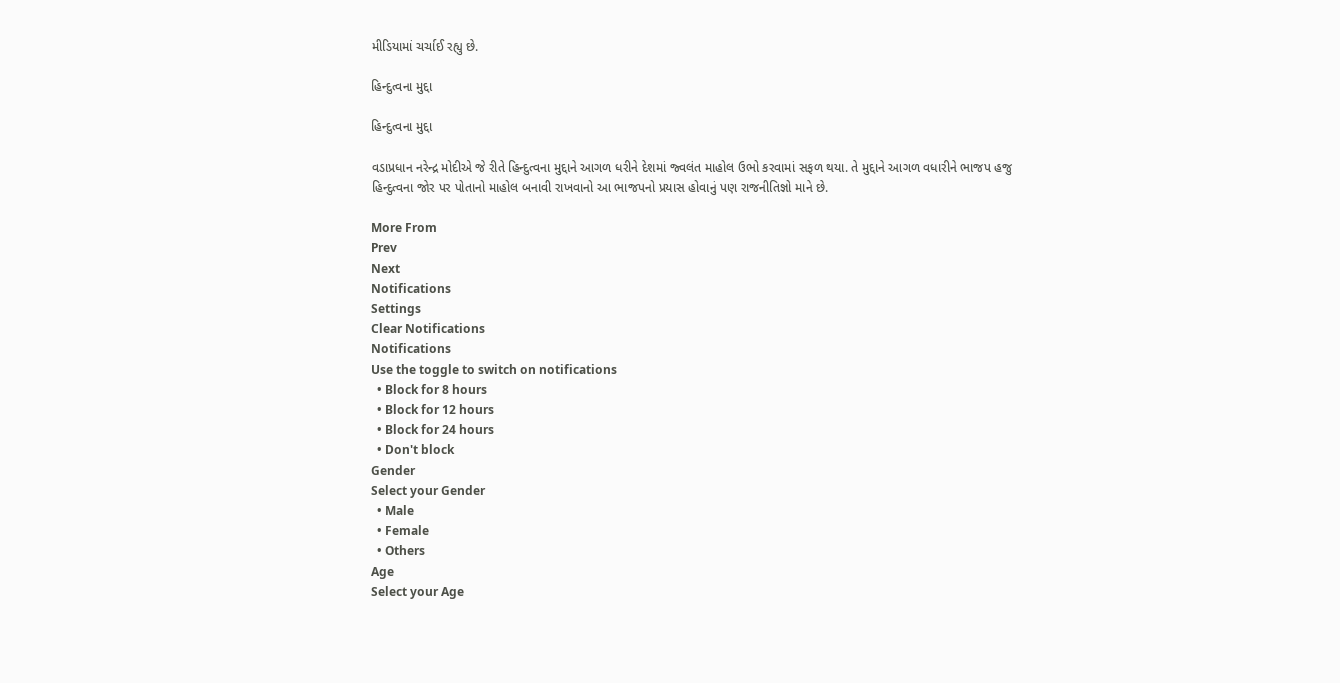મીડિયામાં ચર્ચાઈ રહ્યુ છે.

હિન્દુત્વના મુદ્દા

હિન્દુત્વના મુદ્દા

વડાપ્રધાન નરેન્દ્ર મોદીએ જે રીતે હિન્દુત્વના મુદ્દાને આગળ ધરીને દેશમાં જ્વલંત માહોલ ઉભો કરવામાં સફળ થયા. તે મુદ્દાને આગળ વધારીને ભાજપ હજુ હિન્દુત્વના જોર પર પોતાનો માહોલ બનાવી રાખવાનો આ ભાજપનો પ્રયાસ હોવાનું પણ રાજનીતિજ્ઞો માને છે.

More From
Prev
Next
Notifications
Settings
Clear Notifications
Notifications
Use the toggle to switch on notifications
  • Block for 8 hours
  • Block for 12 hours
  • Block for 24 hours
  • Don't block
Gender
Select your Gender
  • Male
  • Female
  • Others
Age
Select your Age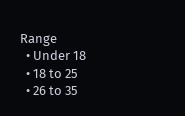Range
  • Under 18
  • 18 to 25
  • 26 to 35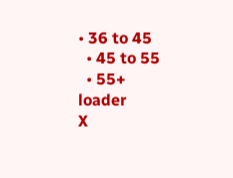• 36 to 45
  • 45 to 55
  • 55+
loader
X